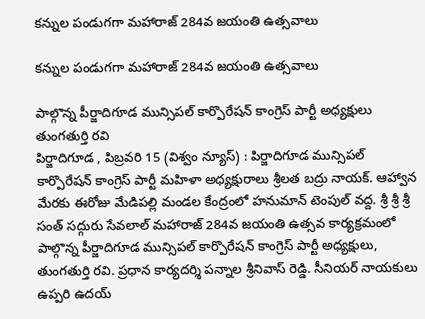కన్నుల పండుగగా మహారాజ్ 284వ జయంతి ఉత్సవాలు

కన్నుల పండుగగా మహారాజ్ 284వ జయంతి ఉత్సవాలు

పాల్గొన్న పీర్జాదిగూడ మున్సిపల్ కార్పొరేషన్ కాంగ్రెస్ పార్టీ అధ్యక్షులు తుంగతుర్తి రవి
పిర్జాదిగూడ , పిబ్రవరి 15 (విశ్వం న్యూస్) : పిర్జాదిగూడ మున్సిపల్ కార్పొరేషన్ కాంగ్రెస్ పార్టీ మహిళా అధ్యక్షురాలు శ్రీలత బద్రు నాయక్. ఆహ్వాన మేరకు ఈరోజు మేడిపల్లి మండల కేంద్రంలో హనుమాన్ టెంపుల్ వద్ద. శ్రీ శ్రీ శ్రీ సంత్ సద్గురు సేవలాల్ మహారాజ్ 284వ జయంతి ఉత్సవ కార్యక్రమంలో పాల్గొన్న పీర్జాదిగూడ మున్సిపల్ కార్పొరేషన్ కాంగ్రెస్ పార్టీ అధ్యక్షులు, తుంగతుర్తి రవి. ప్రధాన కార్యదర్శి పన్నాల శ్రీనివాస్ రెడ్డి. సీనియర్ నాయకులు ఉప్పరి ఉదయ్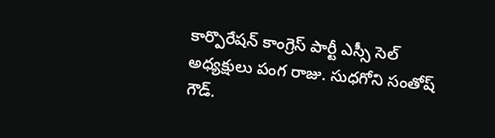కార్పొరేషన్ కాంగ్రెస్ పార్టీ ఎస్సీ సెల్ అధ్యక్షులు పంగ రాజు. సుధగోని సంతోష్ గౌడ్.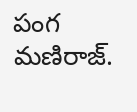పంగ మణిరాజ్.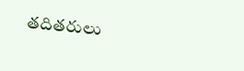తదితరులు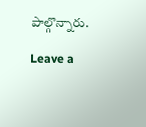పాల్గొన్నారు.

Leave a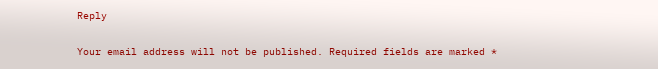Reply

Your email address will not be published. Required fields are marked *